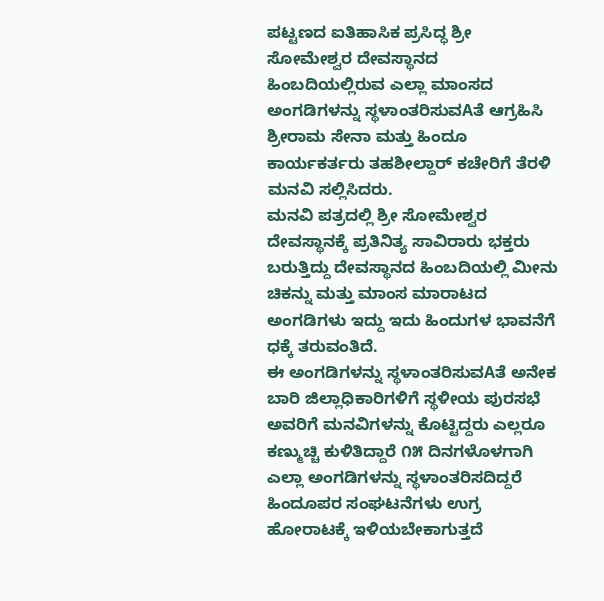ಪಟ್ಟಣದ ಐತಿಹಾಸಿಕ ಪ್ರಸಿದ್ಧ ಶ್ರೀ ಸೋಮೇಶ್ವರ ದೇವಸ್ಥಾನದ ಹಿಂಬದಿಯಲ್ಲಿರುವ ಎಲ್ಲಾ ಮಾಂಸದ ಅಂಗಡಿಗಳನ್ನು ಸ್ಥಳಾಂತರಿಸುವAತೆ ಆಗ್ರಹಿಸಿ ಶ್ರೀರಾಮ ಸೇನಾ ಮತ್ತು ಹಿಂದೂ ಕಾರ್ಯಕರ್ತರು ತಹಶೀಲ್ದಾರ್ ಕಚೇರಿಗೆ ತೆರಳಿ ಮನವಿ ಸಲ್ಲಿಸಿದರು.
ಮನವಿ ಪತ್ರದಲ್ಲಿ ಶ್ರೀ ಸೋಮೇಶ್ವರ ದೇವಸ್ಥಾನಕ್ಕೆ ಪ್ರತಿನಿತ್ಯ ಸಾವಿರಾರು ಭಕ್ತರು ಬರುತ್ತಿದ್ದು ದೇವಸ್ಥಾನದ ಹಿಂಬದಿಯಲ್ಲಿ ಮೀನು ಚಿಕನ್ನು ಮತ್ತು ಮಾಂಸ ಮಾರಾಟದ ಅಂಗಡಿಗಳು ಇದ್ದು ಇದು ಹಿಂದುಗಳ ಭಾವನೆಗೆ ಧಕ್ಕೆ ತರುವಂತಿದೆ.
ಈ ಅಂಗಡಿಗಳನ್ನು ಸ್ಥಳಾಂತರಿಸುವAತೆ ಅನೇಕ ಬಾರಿ ಜಿಲ್ಲಾಧಿಕಾರಿಗಳಿಗೆ ಸ್ಥಳೀಯ ಪುರಸಭೆ ಅವರಿಗೆ ಮನವಿಗಳನ್ನು ಕೊಟ್ಟಿದ್ದರು ಎಲ್ಲರೂ ಕಣ್ಮುಚ್ಚಿ ಕುಳಿತಿದ್ದಾರೆ ೧೫ ದಿನಗಳೊಳಗಾಗಿ ಎಲ್ಲಾ ಅಂಗಡಿಗಳನ್ನು ಸ್ಥಳಾಂತರಿಸದಿದ್ದರೆ ಹಿಂದೂಪರ ಸಂಘಟನೆಗಳು ಉಗ್ರ ಹೋರಾಟಕ್ಕೆ ಇಳಿಯಬೇಕಾಗುತ್ತದೆ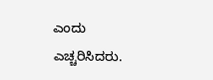ಎಂದು ಎಚ್ಚರಿಸಿದರು.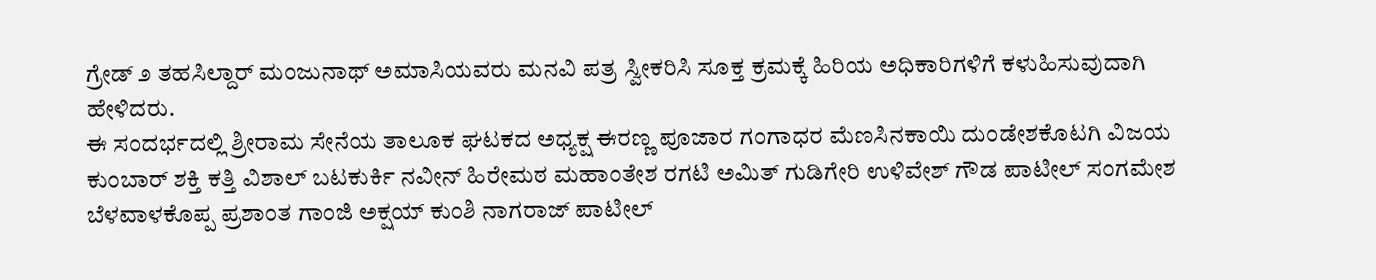ಗ್ರೇಡ್ ೨ ತಹಸಿಲ್ದಾರ್ ಮಂಜುನಾಥ್ ಅಮಾಸಿಯವರು ಮನವಿ ಪತ್ರ ಸ್ವೀಕರಿಸಿ ಸೂಕ್ತ ಕ್ರಮಕ್ಕೆ ಹಿರಿಯ ಅಧಿಕಾರಿಗಳಿಗೆ ಕಳುಹಿಸುವುದಾಗಿ ಹೇಳಿದರು.
ಈ ಸಂದರ್ಭದಲ್ಲಿ ಶ್ರೀರಾಮ ಸೇನೆಯ ತಾಲೂಕ ಘಟಕದ ಅಧ್ಯಕ್ಷ ಈರಣ್ಣ ಪೂಜಾರ ಗಂಗಾಧರ ಮೆಣಸಿನಕಾಯಿ ದುಂಡೇಶಕೊಟಗಿ ವಿಜಯ ಕುಂಬಾರ್ ಶಕ್ತಿ ಕತ್ತಿ ವಿಶಾಲ್ ಬಟಕುರ್ಕಿ ನವೀನ್ ಹಿರೇಮಠ ಮಹಾಂತೇಶ ರಗಟಿ ಅಮಿತ್ ಗುಡಿಗೇರಿ ಉಳಿವೇಶ್ ಗೌಡ ಪಾಟೀಲ್ ಸಂಗಮೇಶ ಬೆಳವಾಳಕೊಪ್ಪ ಪ್ರಶಾಂತ ಗಾಂಜಿ ಅಕ್ಷಯ್ ಕುಂಶಿ ನಾಗರಾಜ್ ಪಾಟೀಲ್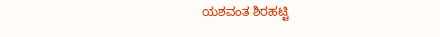ಯಶವಂತ ಶಿರಹಟ್ಟಿ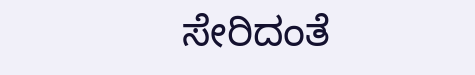ಸೇರಿದಂತೆ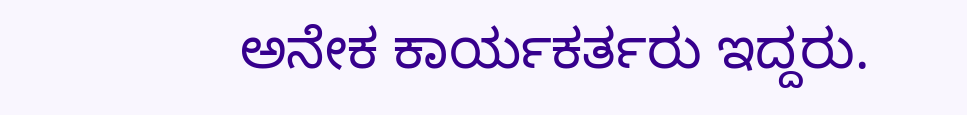ಅನೇಕ ಕಾರ್ಯಕರ್ತರು ಇದ್ದರು.